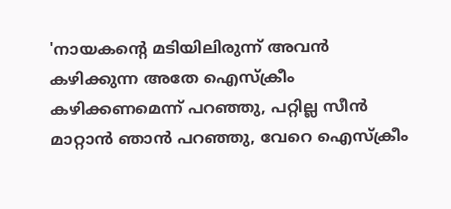'നായകന്റെ മടിയിലിരുന്ന് അവൻ കഴിക്കുന്ന അതേ ഐസ്ക്രീം കഴിക്കണമെന്ന് പറഞ്ഞു, പറ്റില്ല സീൻ മാറ്റാൻ ഞാൻ പറഞ്ഞു, വേറെ ഐസ്ക്രീം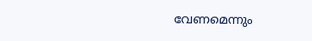വേണമെന്നും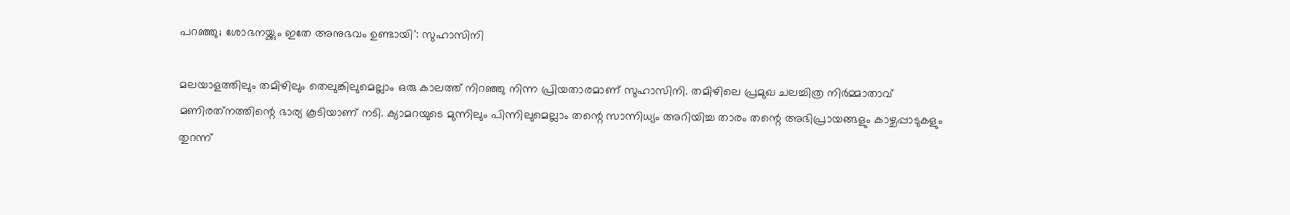പറഞ്ഞു; ശോഭനയ്ക്കും ഇതേ അനുഭവം ഉണ്ടായി': സുഹാസിനി

മലയാളത്തിലും തമിഴിലും തെലുങ്കിലുമെല്ലാം ഒരു കാലത്ത് നിറഞ്ഞു നിന്ന പ്രിയതാരമാണ് സുഹാസിനി. തമിഴിലെ പ്രമുഖ ചലച്ചിത്ര നിർമ്മാതാവ് മണിരത്‌നത്തിന്റെ ഭാര്യ കൂടിയാണ് നടി. ക്യാമറയുടെ മുന്നിലും പിന്നിലുമെല്ലാം തന്റെ സാന്നിധ്യം അറിയിച്ച താരം തന്റെ അഭിപ്രായങ്ങളും കാഴ്ചപ്പാടുകളും തുറന്ന്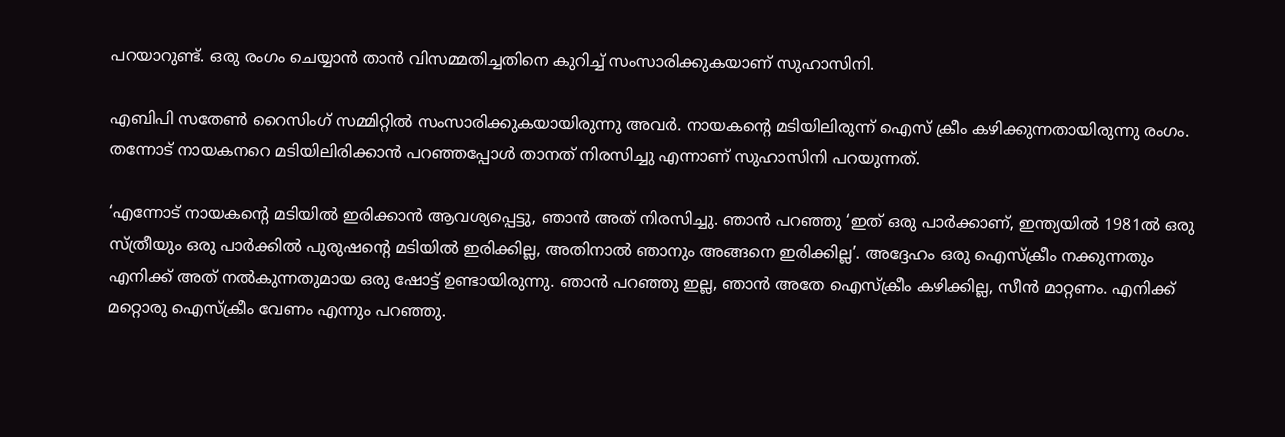പറയാറുണ്ട്. ഒരു രംഗം ചെയ്യാൻ താൻ വിസമ്മതിച്ചതിനെ കുറിച്ച് സംസാരിക്കുകയാണ് സുഹാസിനി.

എബിപി സതേൺ റൈസിംഗ് സമ്മിറ്റിൽ സംസാരിക്കുകയായിരുന്നു അവർ. നായകന്റെ മടിയിലിരുന്ന് ഐസ് ക്രീം കഴിക്കുന്നതായിരുന്നു രംഗം. തന്നോട് നായകനറെ മടിയിലിരിക്കാൻ പറഞ്ഞപ്പോൾ താനത് നിരസിച്ചു എന്നാണ് സുഹാസിനി പറയുന്നത്.

‘എന്നോട് നായകന്റെ മടിയിൽ ഇരിക്കാൻ ആവശ്യപ്പെട്ടു, ഞാൻ അത് നിരസിച്ചു. ഞാൻ പറഞ്ഞു ‘ഇത് ഒരു പാർക്കാണ്, ഇന്ത്യയിൽ 1981ൽ ഒരു സ്ത്രീയും ഒരു പാർക്കിൽ പുരുഷന്റെ മടിയിൽ ഇരിക്കില്ല, അതിനാൽ ഞാനും അങ്ങനെ ഇരിക്കില്ല’. അദ്ദേഹം ഒരു ഐസ്ക്രീം നക്കുന്നതും എനിക്ക് അത് നൽകുന്നതുമായ ഒരു ഷോട്ട് ഉണ്ടായിരുന്നു. ഞാൻ പറഞ്ഞു ഇല്ല, ഞാൻ അതേ ഐസ്ക്രീം കഴിക്കില്ല, സീൻ മാറ്റണം. എനിക്ക് മറ്റൊരു ഐസ്ക്രീം വേണം എന്നും പറഞ്ഞു.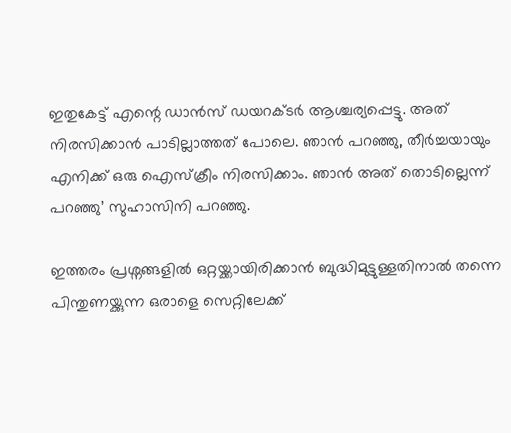ഇതുകേട്ട് എന്റെ ഡാൻസ് ഡയറക്ടർ ആശ്ചര്യപ്പെട്ടു. അത് നിരസിക്കാൻ പാടില്ലാത്തത് പോലെ. ഞാൻ പറഞ്ഞു, തീർച്ചയായും എനിക്ക് ഒരു ഐസ്ക്രീം നിരസിക്കാം. ഞാൻ അത് തൊടില്ലെന്ന് പറഞ്ഞു’ സുഹാസിനി പറഞ്ഞു.

ഇത്തരം പ്രശ്നങ്ങളിൽ ഒറ്റയ്ക്കായിരിക്കാൻ ബുദ്ധിമുട്ടുള്ളതിനാൽ തന്നെ പിന്തുണയ്ക്കുന്ന ഒരാളെ സെറ്റിലേക്ക്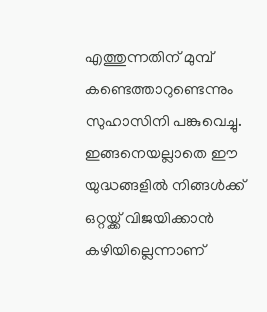എത്തുന്നതിന് മുമ്പ് കണ്ടെത്താറുണ്ടെന്നും സുഹാസിനി പങ്കുവെച്ചു. ഇങ്ങനെയല്ലാതെ ഈ യുദ്ധങ്ങളിൽ നിങ്ങൾക്ക് ഒറ്റയ്ക്ക് വിജയിക്കാൻ കഴിയില്ലെന്നാണ്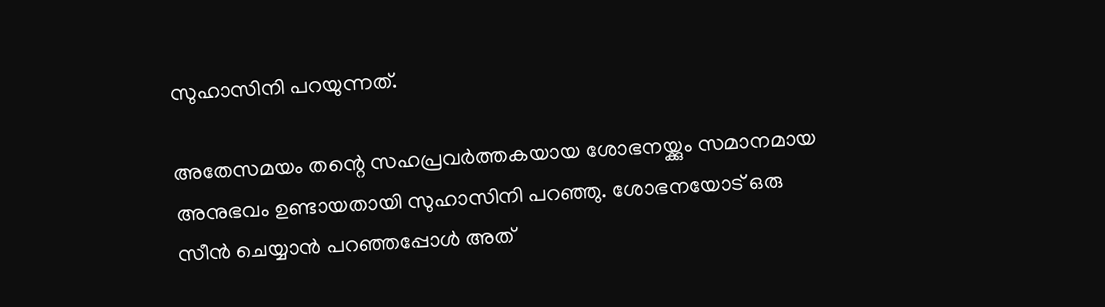സുഹാസിനി പറയുന്നത്.

അതേസമയം തന്റെ സഹപ്രവർത്തകയായ ശോഭനയ്ക്കും സമാനമായ അനുഭവം ഉണ്ടായതായി സുഹാസിനി പറഞ്ഞു. ശോഭനയോട് ഒരു സീൻ ചെയ്യാൻ പറഞ്ഞപ്പോൾ അത്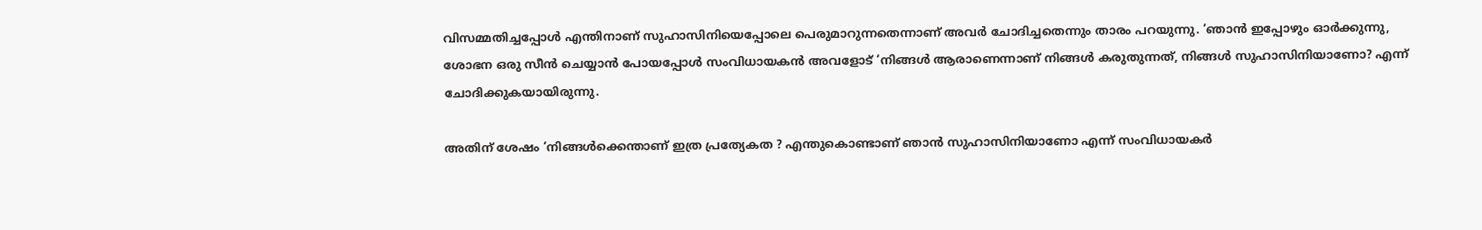വിസമ്മതിച്ചപ്പോൾ എന്തിനാണ് സുഹാസിനിയെപ്പോലെ പെരുമാറുന്നതെന്നാണ് അവർ ചോദിച്ചതെന്നും താരം പറയുന്നു. ‘ഞാൻ ഇപ്പോഴും ഓർക്കുന്നു, ശോഭന ഒരു സീൻ ചെയ്യാൻ പോയപ്പോൾ സംവിധായകൻ അവളോട് ‘നിങ്ങൾ ആരാണെന്നാണ് നിങ്ങൾ കരുതുന്നത്, നിങ്ങൾ സുഹാസിനിയാണോ? എന്ന് ചോദിക്കുകയായിരുന്നു.

അതിന് ശേഷം ‘നിങ്ങൾക്കെന്താണ് ഇത്ര പ്രത്യേകത ? എന്തുകൊണ്ടാണ് ഞാൻ സുഹാസിനിയാണോ എന്ന് സംവിധായകർ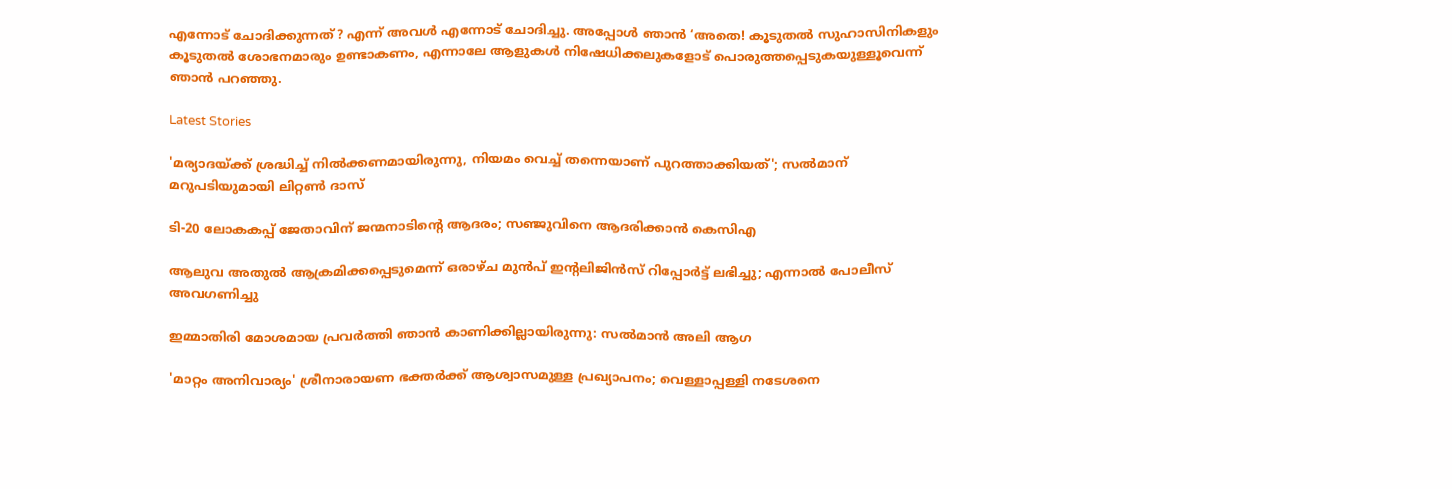എന്നോട് ചോദിക്കുന്നത്? എന്ന് അവൾ എന്നോട് ചോദിച്ചു. അപ്പോൾ ഞാൻ ‘അതെ! കൂടുതൽ സുഹാസിനികളും കൂടുതൽ ശോഭനമാരും ഉണ്ടാകണം, എന്നാലേ ആളുകൾ നിഷേധിക്കലുകളോട് പൊരുത്തപ്പെടുകയുള്ളൂവെന്ന് ഞാൻ പറഞ്ഞു.

Latest Stories

'മര്യാദയ്ക്ക് ശ്രദ്ധിച്ച് നിൽക്കണമായിരുന്നു, നിയമം വെച്ച് തന്നെയാണ് പുറത്താക്കിയത്'; സൽമാന് മറുപടിയുമായി ലിറ്റൺ ദാസ്

ടി-20 ലോകകപ്പ് ജേതാവിന് ജന്മനാടിന്റെ ആദരം; സഞ്ജുവിനെ ആദരിക്കാൻ കെസിഎ

ആലുവ അതുൽ ആക്രമിക്കപ്പെടുമെന്ന് ഒരാഴ്ച മുൻപ് ഇന്റലിജിൻസ് റിപ്പോർട്ട് ലഭിച്ചു; എന്നാൽ പോലീസ് അവഗണിച്ചു

ഇമ്മാതിരി മോശമായ പ്രവർത്തി ഞാൻ കാണിക്കില്ലായിരുന്നു: സല്‍മാന്‍ അലി ആഗ

'മാറ്റം അനിവാര്യം' ശ്രീനാരായണ ഭക്തര്‍ക്ക് ആശ്വാസമുള്ള പ്രഖ്യാപനം; വെള്ളാപ്പള്ളി നടേശനെ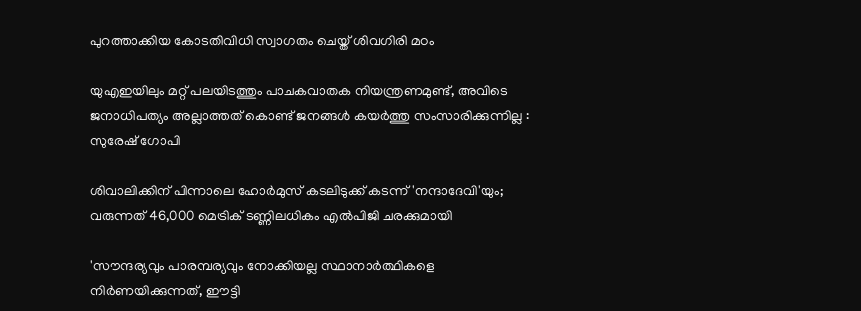പുറത്താക്കിയ കോടതിവിധി സ്വാഗതം ചെയ്ത് ശിവഗിരി മഠം

യുഎഇയിലും മറ്റ് പലയിടത്തും പാചകവാതക നിയന്ത്രണമുണ്ട്, അവിടെ ജനാധിപത്യം അല്ലാത്തത് കൊണ്ട് ജനങ്ങൾ കയർത്തു സംസാരിക്കുന്നില്ല : സുരേഷ് ഗോപി

ശിവാലിക്കിന് പിന്നാലെ ഹോർമുസ് കടലിടുക്ക് കടന്ന് 'നന്ദാദേവി'യും; വരുന്നത് 46,000 മെട്രിക് ടണ്ണിലധികം എൽപിജി ചരക്കുമായി

'സൗന്ദര്യവും പാരമ്പര്യവും നോക്കിയല്ല സ്ഥാനാര്‍ത്ഥികളെ നിര്‍ണയിക്കുന്നത്, ഈട്ടി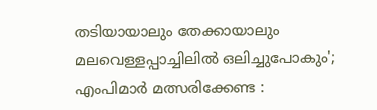തടിയായാലും തേക്കായാലും മലവെള്ളപ്പാച്ചിലിൽ ഒലിച്ചുപോകും'; എംപിമാർ മത്സരിക്കേണ്ട :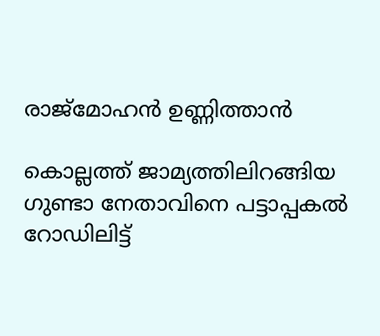രാജ്‌മോഹൻ ഉണ്ണിത്താന്‍

കൊല്ലത്ത് ജാമ്യത്തിലിറങ്ങിയ ഗുണ്ടാ നേതാവിനെ പട്ടാപ്പകൽ റോഡിലിട്ട്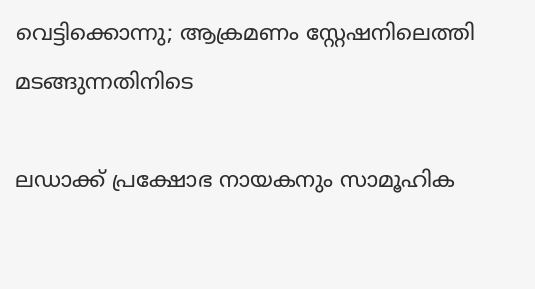വെട്ടിക്കൊന്നു; ആക്രമണം സ്റ്റേഷനിലെത്തി മടങ്ങുന്നതിനിടെ

ലഡാക്ക് പ്രക്ഷോഭ നായകനും സാമൂഹിക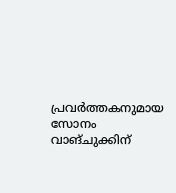പ്രവർത്തകനുമായ സോനം വാങ്ചുക്കിന്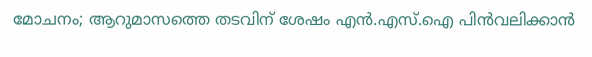മോചനം; ആറുമാസത്തെ തടവിന് ശേഷം എന്‍.എസ്.ഐ പിൻവലിക്കാൻ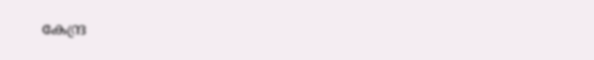കേന്ദ്ര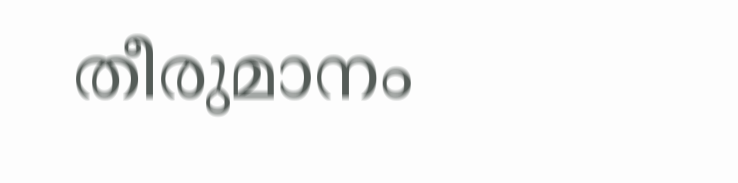തീരുമാനം